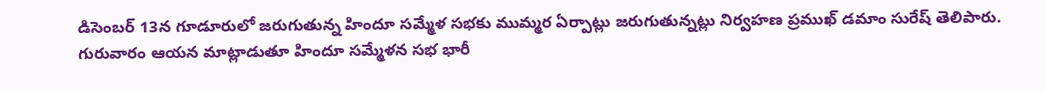డిసెంబర్ 13న గూడూరులో జరుగుతున్న హిందూ సమ్మేళ సభకు ముమ్మర ఏర్పాట్లు జరుగుతున్నట్లు నిర్వహణ ప్రముఖ్ డమాం సురేష్ తెలిపారు. గురువారం ఆయన మాట్లాడుతూ హిందూ సమ్మేళన సభ భారీ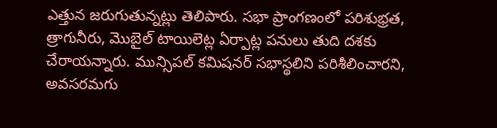ఎత్తున జరుగుతున్నట్లు తెలిపారు. సభా ప్రాంగణంలో పరిశుభ్రత, త్రాగునీరు, మొబైల్ టాయిలెట్ల ఏర్పాట్ల పనులు తుది దశకు చేరాయన్నారు. మున్సిపల్ కమిషనర్ సభాస్థలిని పరిశీలించారని, అవసరమగు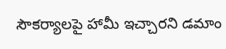సౌకర్యాలపై హామీ ఇచ్చారని డమాం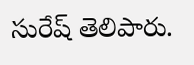సురేష్ తెలిపారు.